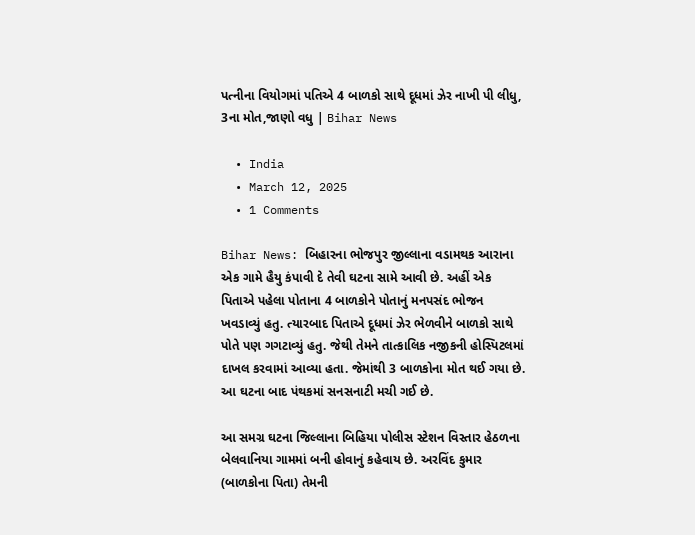પત્નીના વિયોગમાં પતિએ 4 બાળકો સાથે દૂધમાં ઝેર નાખી પી લીધુ, 3ના મોત,જાણો વધુ | Bihar News

  • India
  • March 12, 2025
  • 1 Comments

Bihar News: બિહારના ભોજપુર જીલ્લાના વડામથક આરાના એક ગામે હૈયુ કંપાવી દે તેવી ઘટના સામે આવી છે. અહીં એક પિતાએ પહેલા પોતાના 4 બાળકોને પોતાનું મનપસંદ ભોજન ખવડાવ્યું હતુ. ત્યારબાદ પિતાએ દૂધમાં ઝેર ભેળવીને બાળકો સાથે પોતે પણ ગગટાવ્યું હતુ. જેથી તેમને તાત્કાલિક નજીકની હોસ્પિટલમાં દાખલ કરવામાં આવ્યા હતા. જેમાંથી 3 બાળકોના મોત થઈ ગયા છે. આ ઘટના બાદ પંથકમાં સનસનાટી મચી ગઈ છે.

આ સમગ્ર ઘટના જિલ્લાના બિહિયા પોલીસ સ્ટેશન વિસ્તાર હેઠળના બેલવાનિયા ગામમાં બની હોવાનું કહેવાય છે. અરવિંદ કુમાર (બાળકોના પિતા) તેમની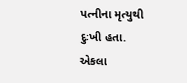પત્નીના મૃત્યુથી દુઃખી હતા. એકલા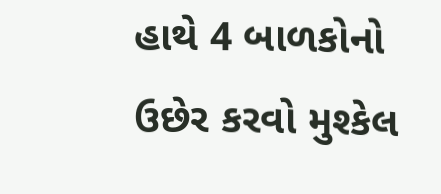હાથે 4 બાળકોનો ઉછેર કરવો મુશ્કેલ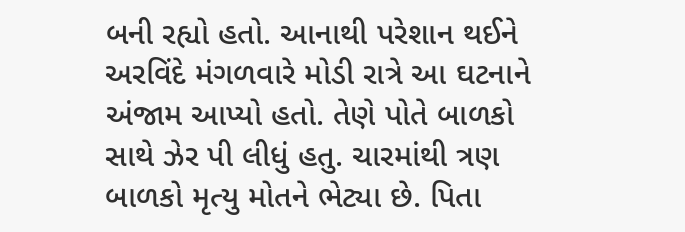બની રહ્યો હતો. આનાથી પરેશાન થઈને અરવિંદે મંગળવારે મોડી રાત્રે આ ઘટનાને અંજામ આપ્યો હતો. તેણે પોતે બાળકો સાથે ઝેર પી લીધું હતુ. ચારમાંથી ત્રણ બાળકો મૃત્યુ મોતને ભેટ્યા છે. પિતા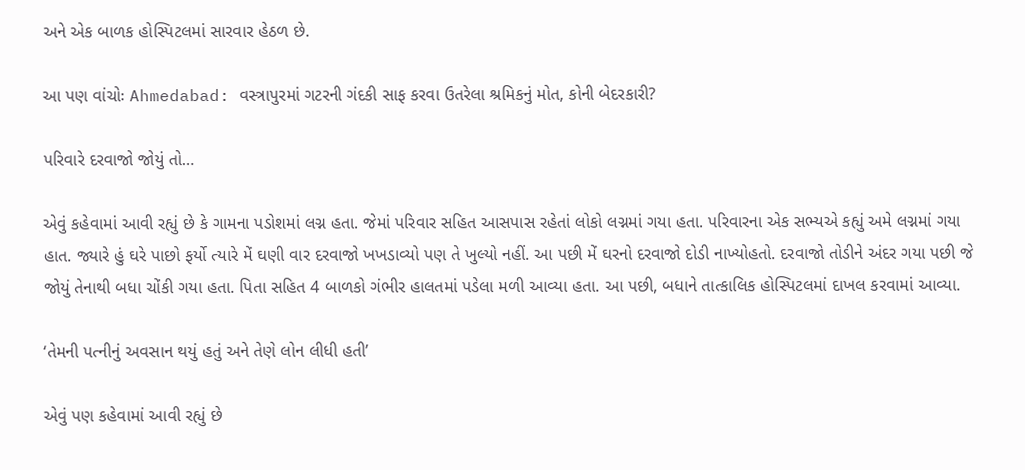અને એક બાળક હોસ્પિટલમાં સારવાર હેઠળ છે.

આ પણ વાંચોઃ Ahmedabad: વસ્ત્રાપુરમાં ગટરની ગંદકી સાફ કરવા ઉતરેલા શ્રમિકનું મોત, કોની બેદરકારી?

પરિવારે દરવાજો જોયું તો…

એવું કહેવામાં આવી રહ્યું છે કે ગામના પડોશમાં લગ્ન હતા. જેમાં પરિવાર સહિત આસપાસ રહેતાં લોકો લગ્નમાં ગયા હતા. પરિવારના એક સભ્યએ કહ્યું અમે લગ્નમાં ગયા હાત. જ્યારે હું ઘરે પાછો ફર્યો ત્યારે મેં ઘણી વાર દરવાજો ખખડાવ્યો પણ તે ખુલ્યો નહીં. આ પછી મેં ઘરનો દરવાજો દોડી નાખ્યોહતો. દરવાજો તોડીને અંદર ગયા પછી જે જોયું તેનાથી બધા ચોંકી ગયા હતા. પિતા સહિત 4 બાળકો ગંભીર હાલતમાં પડેલા મળી આવ્યા હતા. આ પછી, બધાને તાત્કાલિક હોસ્પિટલમાં દાખલ કરવામાં આવ્યા.

‘તેમની પત્નીનું અવસાન થયું હતું અને તેણે લોન લીધી હતી’

એવું પણ કહેવામાં આવી રહ્યું છે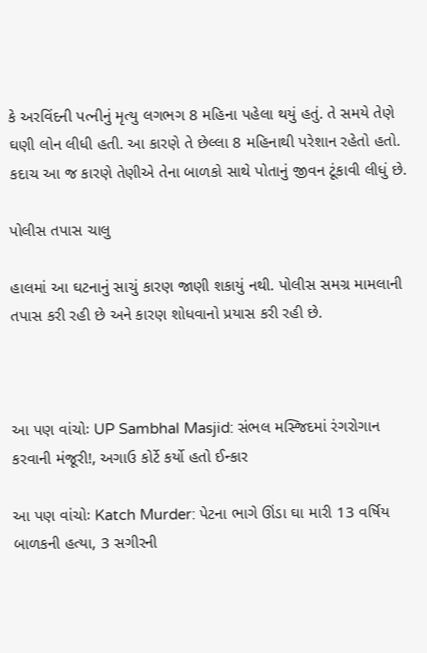કે અરવિંદની પત્નીનું મૃત્યુ લગભગ 8 મહિના પહેલા થયું હતું. તે સમયે તેણે ઘણી લોન લીધી હતી. આ કારણે તે છેલ્લા 8 મહિનાથી પરેશાન રહેતો હતો. કદાચ આ જ કારણે તેણીએ તેના બાળકો સાથે પોતાનું જીવન ટૂંકાવી લીધું છે.

પોલીસ તપાસ ચાલુ

હાલમાં આ ઘટનાનું સાચું કારણ જાણી શકાયું નથી. પોલીસ સમગ્ર મામલાની તપાસ કરી રહી છે અને કારણ શોધવાનો પ્રયાસ કરી રહી છે.



આ પણ વાંચોઃ UP Sambhal Masjid: સંભલ મસ્જિદમાં રંગરોગાન કરવાની મંજૂરી!, અગાઉ કોર્ટે કર્યો હતો ઈન્કાર

આ પણ વાંચોઃ Katch Murder: પેટના ભાગે ઊંડા ઘા મારી 13 વર્ષિય બાળકની હત્યા, 3 સગીરની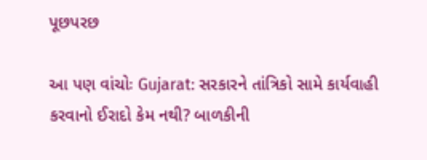પૂછપરછ

આ પણ વાંચોઃ Gujarat: સરકારને તાંત્રિકો સામે કાર્યવાહી કરવાનો ઈરાદો કેમ નથી? બાળકીની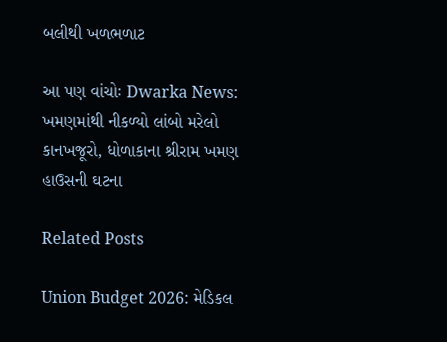બલીથી ખળભળાટ

આ પણ વાંચોઃ Dwarka News: ખમણમાંથી નીકળ્યો લાંબો મરેલો કાનખજૂરો, ધોળાકાના શ્રીરામ ખમણ હાઉસની ઘટના

Related Posts

Union Budget 2026: મેડિકલ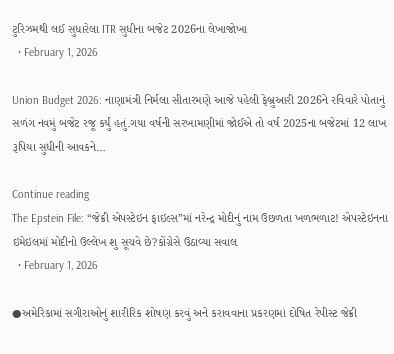ટુરિઝમથી લઈ સુધારેલા ITR સુધીના બજેટ 2026ના લેખાજોખા
  • February 1, 2026

Union Budget 2026: નાણામંત્રી નિર્મલા સીતારમણે આજે પહેલી ફેબ્રુઆરી 2026ને રવિવારે પોતાનું સળંગ નવમું બજેટ રજૂ કર્યું હતું.ગયા વર્ષની સરખામણીમાં જોઈએ તો વર્ષ 2025ના બજેટમાં 12 લાખ રૂપિયા સુધીની આવકને…

Continue reading
The Epstein File: “જેક્રી એપસ્ટેઇન ફાઇલ્સ”માં નરેન્દ્ર મોદીનું નામ ઉછળતા ખળભળાટ! એપસ્ટેઇનના ઇમેઇલમાં મોદીનો ઉલ્લેખ શુ સૂચવે છે?કોંગ્રેસે ઉઠાવ્યા સવાલ
  • February 1, 2026

●અમેરિકામાં સગીરાઓનું શારીરિક શોષણ કરવું અને કરાવવાના પ્રકરણમાં દોષિત રેપીસ્ટ જેક્રી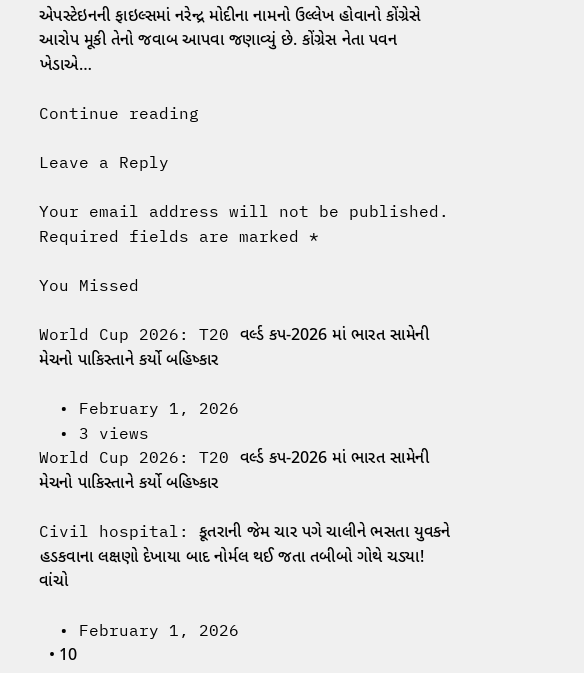એપસ્ટેઇનની ફાઇલ્સમાં નરેન્દ્ર મોદીના નામનો ઉલ્લેખ હોવાનો કોંગ્રેસે આરોપ મૂકી તેનો જવાબ આપવા જણાવ્યું છે. કોંગ્રેસ નેતા પવન ખેડાએ…

Continue reading

Leave a Reply

Your email address will not be published. Required fields are marked *

You Missed

World Cup 2026: T20 વર્લ્ડ કપ-2026 માં ભારત સામેની મેચનો પાકિસ્તાને કર્યો બહિષ્કાર

  • February 1, 2026
  • 3 views
World Cup 2026: T20 વર્લ્ડ કપ-2026 માં ભારત સામેની મેચનો પાકિસ્તાને કર્યો બહિષ્કાર

Civil hospital: કૂતરાની જેમ ચાર પગે ચાલીને ભસતા યુવકને હડકવાના લક્ષણો દેખાયા બાદ નોર્મલ થઈ જતા તબીબો ગોથે ચડ્યા! વાંચો

  • February 1, 2026
  • 10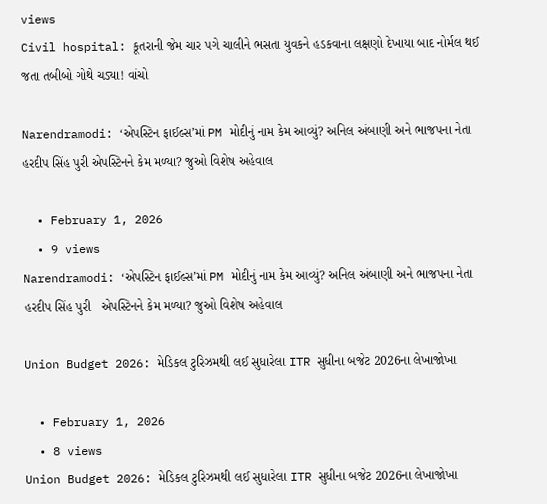views
Civil hospital: કૂતરાની જેમ ચાર પગે ચાલીને ભસતા યુવકને હડકવાના લક્ષણો દેખાયા બાદ નોર્મલ થઈ જતા તબીબો ગોથે ચડ્યા! વાંચો

Narendramodi: ‘એપસ્ટિન ફાઈલ્સ’માં PM મોદીનું નામ કેમ આવ્યું? અનિલ અંબાણી અને ભાજપના નેતા હરદીપ સિંહ પુરી એપસ્ટિનને કેમ મળ્યા? જુઓ વિશેષ અહેવાલ

  • February 1, 2026
  • 9 views
Narendramodi: ‘એપસ્ટિન ફાઈલ્સ’માં PM મોદીનું નામ કેમ આવ્યું? અનિલ અંબાણી અને ભાજપના નેતા હરદીપ સિંહ પુરી   એપસ્ટિનને કેમ મળ્યા? જુઓ વિશેષ અહેવાલ

Union Budget 2026: મેડિકલ ટુરિઝમથી લઈ સુધારેલા ITR સુધીના બજેટ 2026ના લેખાજોખા

  • February 1, 2026
  • 8 views
Union Budget 2026: મેડિકલ ટુરિઝમથી લઈ સુધારેલા ITR સુધીના બજેટ 2026ના લેખાજોખા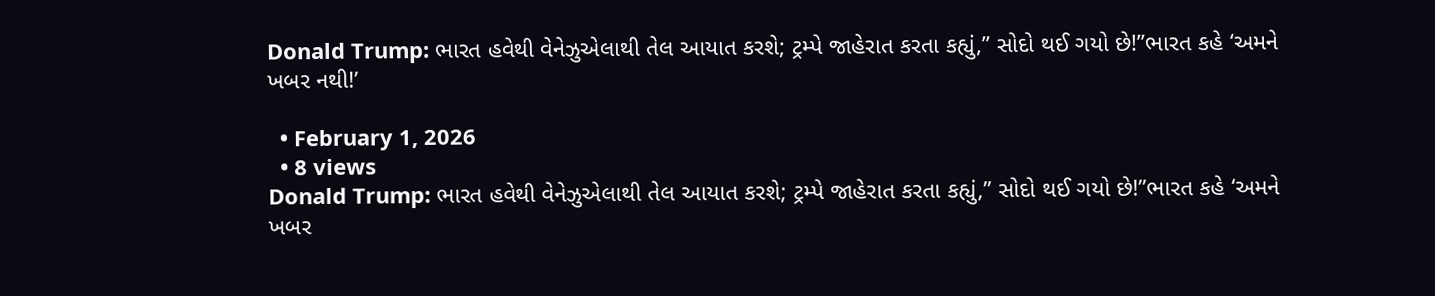Donald Trump: ભારત હવેથી વેનેઝુએલાથી તેલ આયાત કરશે; ટ્રમ્પે જાહેરાત કરતા કહ્યું,” સોદો થઈ ગયો છે!”ભારત કહે ‘અમને ખબર નથી!’

  • February 1, 2026
  • 8 views
Donald Trump: ભારત હવેથી વેનેઝુએલાથી તેલ આયાત કરશે; ટ્રમ્પે જાહેરાત કરતા કહ્યું,” સોદો થઈ ગયો છે!”ભારત કહે ‘અમને ખબર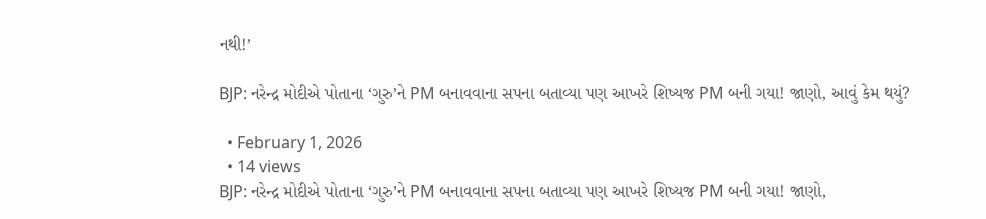નથી!’

BJP: નરેન્દ્ર મોદીએ પોતાના ‘ગુરુ’ને PM બનાવવાના સપના બતાવ્યા પણ આખરે શિષ્યજ PM બની ગયા! જાણો, આવું કેમ થયું?

  • February 1, 2026
  • 14 views
BJP: નરેન્દ્ર મોદીએ પોતાના ‘ગુરુ’ને PM બનાવવાના સપના બતાવ્યા પણ આખરે શિષ્યજ PM બની ગયા! જાણો,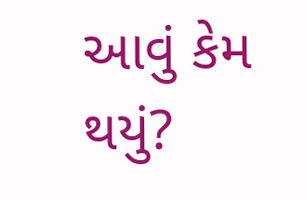આવું કેમ થયું?